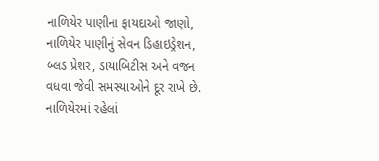નાળિયેર પાણીના ફાયદાઓ જાણો, નાળિયેર પાણીનું સેવન ડિહાઇડ્રેશન, બ્લડ પ્રેશર, ડાયાબિટીસ અને વજન વધવા જેવી સમસ્યાઓને દૂર રાખે છે. નાળિયેરમાં રહેલાં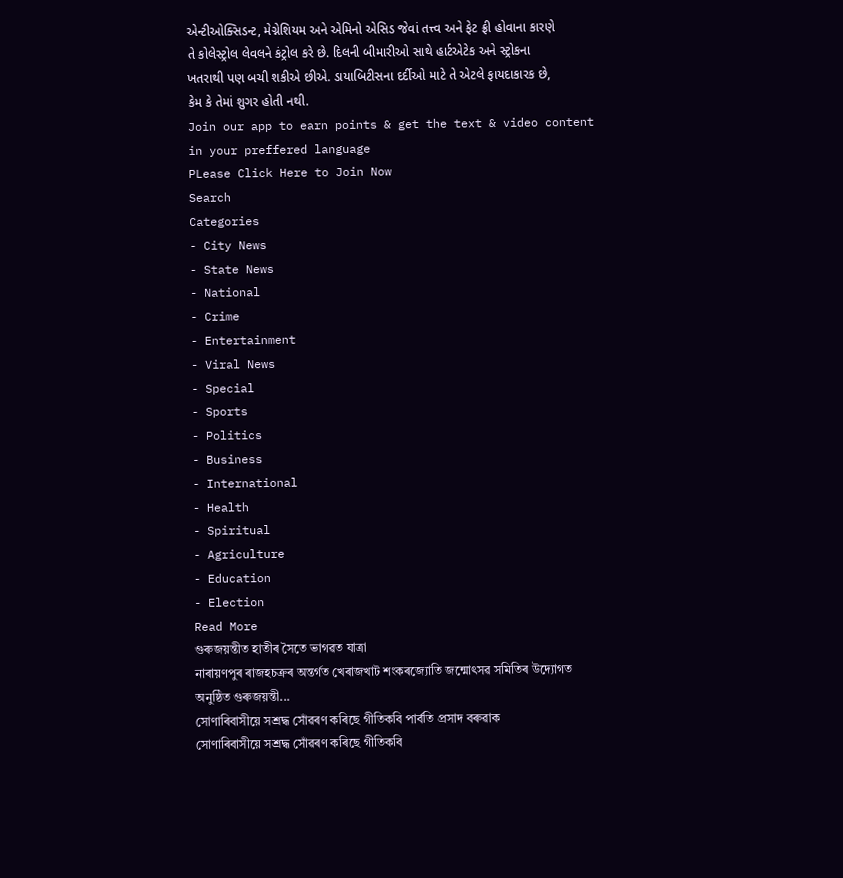એન્ટીઓક્સિડન્ટ, મેગ્નેશિયમ અને એમિનો એસિડ જેવાં તત્ત્વ અને ફેટ ફ્રી હોવાના કારણે તે કોલેસ્ટ્રોલ લેવલને કંટ્રોલ કરે છે. દિલની બીમારીઓ સાથે હાર્ટએટેક અને સ્ટ્રોકના ખતરાથી પણ બચી શકીએ છીએ. ડાયાબિટીસના દર્દીઓ માટે તે એટલે ફાયદાકારક છે, કેમ કે તેમાં શુગર હોતી નથી.
Join our app to earn points & get the text & video content in your preffered language
PLease Click Here to Join Now
Search
Categories
- City News
- State News
- National
- Crime
- Entertainment
- Viral News
- Special
- Sports
- Politics
- Business
- International
- Health
- Spiritual
- Agriculture
- Education
- Election
Read More
গুৰুজয়ন্তীত হাতীৰ সৈতে ভাগৱত যাত্ৰা
নাৰায়ণপুৰ ৰাজহচক্ৰৰ অন্তৰ্গত খেৰাজখাট শংকৰজ্যোতি জন্মোৎসৱ সমিতিৰ উদ্যোগত অনুষ্ঠিত গুৰুজয়ন্তী...
সোণাৰিবাসীয়ে সশ্ৰদ্ধ সোঁৱৰণ কৰিছে গীতিকবি পাৰ্বতি প্ৰসাদ বৰুৱাক
সোণাৰিবাসীয়ে সশ্ৰদ্ধ সোঁৱৰণ কৰিছে গীতিকবি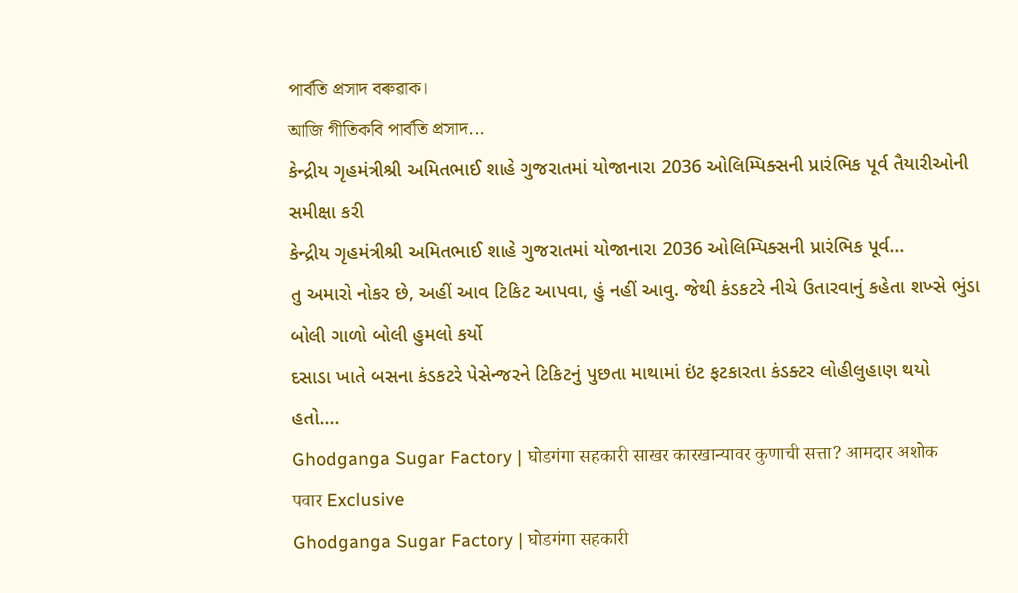পাৰ্বতি প্ৰসাদ বৰুৱাক।
আজি গীতিকবি পাৰ্বতি প্ৰসাদ...
કેન્દ્રીય ગૃહમંત્રીશ્રી અમિતભાઈ શાહે ગુજરાતમાં યોજાનારા 2036 ઓલિમ્પિક્સની પ્રારંભિક પૂર્વ તૈયારીઓની સમીક્ષા કરી
કેન્દ્રીય ગૃહમંત્રીશ્રી અમિતભાઈ શાહે ગુજરાતમાં યોજાનારા 2036 ઓલિમ્પિક્સની પ્રારંભિક પૂર્વ...
તુ અમારો નોકર છે, અહીં આવ ટિકિટ આપવા, હું નહીં આવુ. જેથી કંડકટરે નીચે ઉતારવાનું કહેતા શખ્સે ભુંડા બોલી ગાળો બોલી હુમલો કર્યો
દસાડા ખાતે બસના કંડકટરે પેસેન્જરને ટિકિટનું પુછતા માથામાં ઇંટ ફટકારતા કંડક્ટર લોહીલુહાણ થયો હતો....
Ghodganga Sugar Factory | घोडगंगा सहकारी साखर कारखान्यावर कुणाची सत्ता? आमदार अशोक पवार Exclusive
Ghodganga Sugar Factory | घोडगंगा सहकारी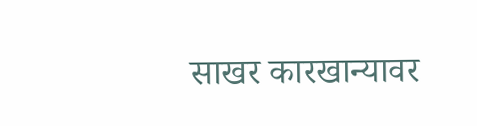साखर कारखान्यावर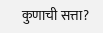कुणाची सत्ता?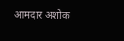आमदार अशोक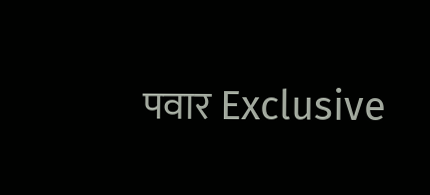पवार Exclusive